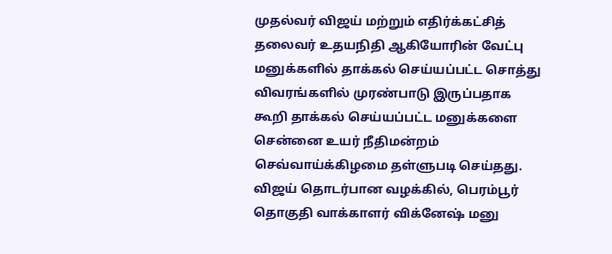முதல்வர் விஜய் மற்றும் எதிர்க்கட்சித் தலைவர் உதயநிதி ஆகியோரின் வேட்பு மனுக்களில் தாக்கல் செய்யப்பட்ட சொத்து விவரங்களில் முரண்பாடு இருப்பதாக கூறி தாக்கல் செய்யப்பட்ட மனுக்களை சென்னை உயர் நீதிமன்றம் செவ்வாய்க்கிழமை தள்ளுபடி செய்தது.
விஜய் தொடர்பான வழக்கில், பெரம்பூர் தொகுதி வாக்காளர் விக்னேஷ் மனு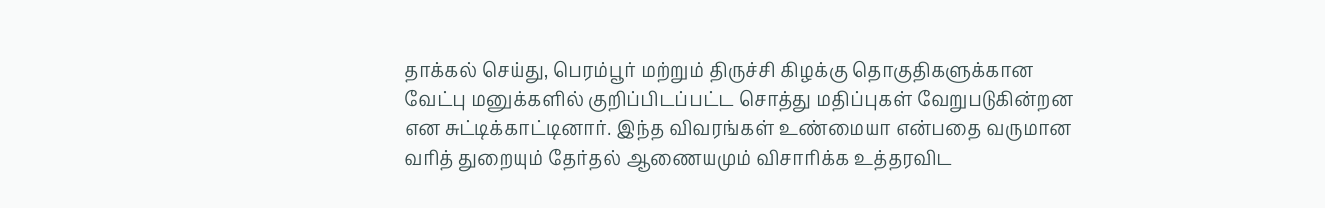தாக்கல் செய்து, பெரம்பூர் மற்றும் திருச்சி கிழக்கு தொகுதிகளுக்கான வேட்பு மனுக்களில் குறிப்பிடப்பட்ட சொத்து மதிப்புகள் வேறுபடுகின்றன என சுட்டிக்காட்டினார். இந்த விவரங்கள் உண்மையா என்பதை வருமான வரித் துறையும் தேர்தல் ஆணையமும் விசாரிக்க உத்தரவிட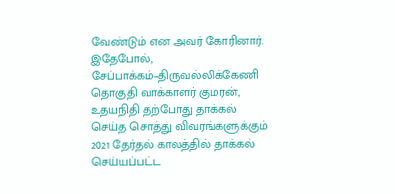வேண்டும் என அவர் கோரினார்.
இதேபோல், சேப்பாக்கம்–திருவல்லிக்கேணி தொகுதி வாக்காளர் குமரன், உதயநிதி தற்போது தாக்கல் செய்த சொத்து விவரங்களுக்கும் 2021 தேர்தல் காலத்தில் தாக்கல் செய்யப்பட்ட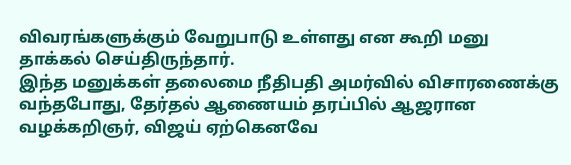விவரங்களுக்கும் வேறுபாடு உள்ளது என கூறி மனு தாக்கல் செய்திருந்தார்.
இந்த மனுக்கள் தலைமை நீதிபதி அமர்வில் விசாரணைக்கு வந்தபோது, தேர்தல் ஆணையம் தரப்பில் ஆஜரான வழக்கறிஞர், விஜய் ஏற்கெனவே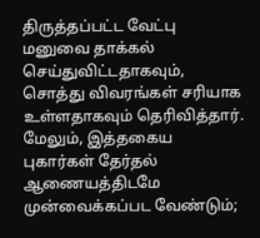திருத்தப்பட்ட வேட்பு மனுவை தாக்கல் செய்துவிட்டதாகவும், சொத்து விவரங்கள் சரியாக உள்ளதாகவும் தெரிவித்தார். மேலும், இத்தகைய புகார்கள் தேர்தல் ஆணையத்திடமே முன்வைக்கப்பட வேண்டும்;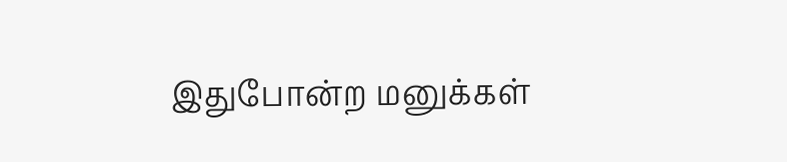இதுபோன்ற மனுக்கள்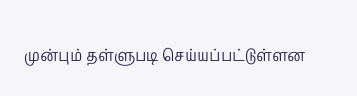முன்பும் தள்ளுபடி செய்யப்பட்டுள்ளன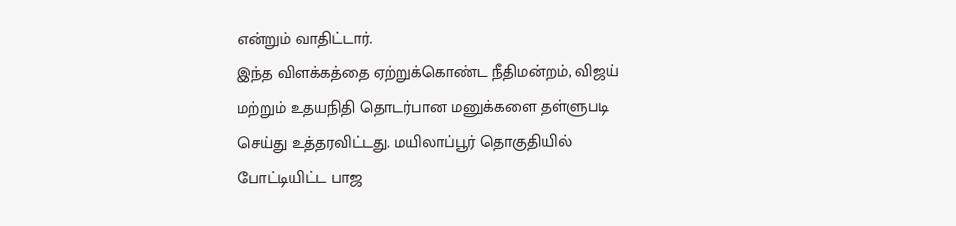என்றும் வாதிட்டார்.
இந்த விளக்கத்தை ஏற்றுக்கொண்ட நீதிமன்றம், விஜய் மற்றும் உதயநிதி தொடர்பான மனுக்களை தள்ளுபடி செய்து உத்தரவிட்டது. மயிலாப்பூர் தொகுதியில் போட்டியிட்ட பாஜ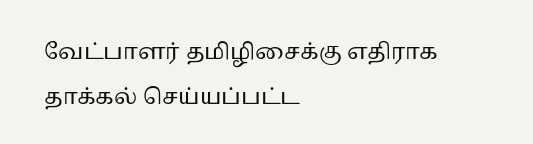வேட்பாளர் தமிழிசைக்கு எதிராக தாக்கல் செய்யப்பட்ட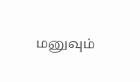மனுவும்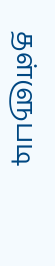தள்ளுபடி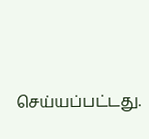செய்யப்பட்டது.